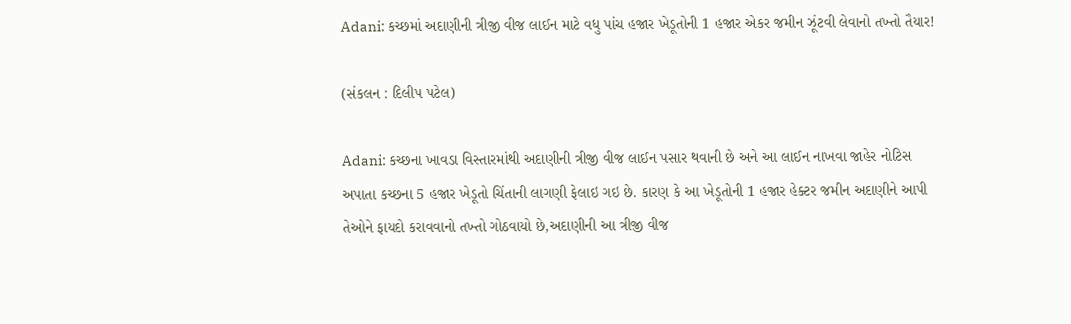Adani: કચ્છમાં અદાણીની ત્રીજી વીજ લાઈન માટે વધુ પાંચ હજાર ખેડૂતોની 1 હજાર એકર જમીન ઝૂંટવી લેવાનો તખ્તો તૈયાર!

(સંકલન : દિલીપ પટેલ)

Adani: કચ્છના ખાવડા વિસ્તારમાંથી અદાણીની ત્રીજી વીજ લાઈન પસાર થવાની છે અને આ લાઈન નાખવા જાહેર નોટિસ અપાતા કચ્છના 5 હજાર ખેડૂતો ચિંતાની લાગણી ફેલાઇ ગઇ છે. કારણ કે આ ખેડૂતોની 1 હજાર હેક્ટર જમીન અદાણીને આપી તેઓને ફાયદો કરાવવાનો તખ્તો ગોઠવાયો છે,અદાણીની આ ત્રીજી વીજ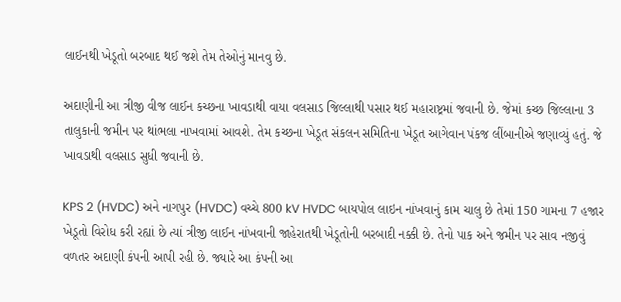લાઈનથી ખેડૂતો બરબાદ થઈ જશે તેમ તેઓનું માનવુ છે.

અદાણીની આ ત્રીજી વીજ લાઈન કચ્છના ખાવડાથી વાયા વલસાડ જિલ્લાથી પસાર થઈ મહારાષ્ટ્રમાં જવાની છે. જેમાં કચ્છ જિલ્લાના 3 તાલુકાની જમીન પર થાંભલા નાખવામાં આવશે. તેમ કચ્છના ખેડૂત સંકલન સમિતિના ખેડૂત આગેવાન પંકજ લીંબાનીએ જણાવ્યું હતું. જે ખાવડાથી વલસાડ સુધી જવાની છે.

KPS 2 (HVDC) અને નાગપુર (HVDC) વચ્ચે 800 kV HVDC બાયપોલ લાઇન નાંખવાનું કામ ચાલુ છે તેમાં 150 ગામના 7 હજાર ખેડૂતો વિરોધ કરી રહ્યાં છે ત્યાં ત્રીજી લાઈન નાંખવાની જાહેરાતથી ખેડૂતોની બરબાદી નક્કી છે. તેનો પાક અને જમીન પર સાવ નજીવું વળતર અદાણી કંપની આપી રહી છે. જ્યારે આ કંપની આ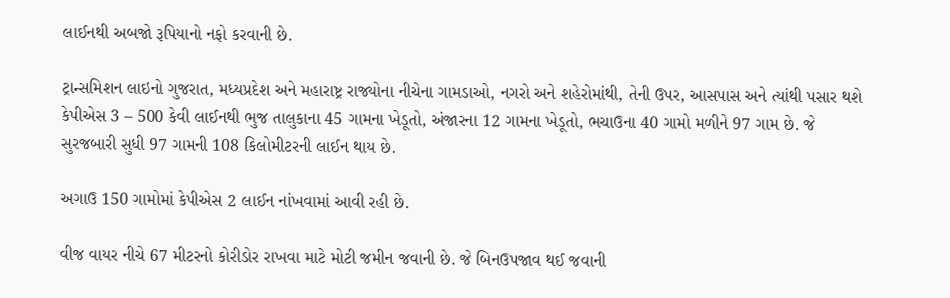લાઈનથી અબજો રૂપિયાનો નફો કરવાની છે.

ટ્રાન્સમિશન લાઇનો ગુજરાત, મધ્યપ્રદેશ અને મહારાષ્ટ્ર રાજ્યોના નીચેના ગામડાઓ, નગરો અને શહેરોમાંથી, તેની ઉપર, આસપાસ અને ત્યાંથી પસાર થશે કેપીએસ 3 – 500 કેવી લાઈનથી ભુજ તાલુકાના 45 ગામના ખેડૂતો, અંજારના 12 ગામના ખેડૂતો, ભચાઉના 40 ગામો મળીને 97 ગામ છે. જે સુરજબારી સુધી 97 ગામની 108 કિલોમીટરની લાઈન થાય છે.

અગાઉ 150 ગામોમાં કેપીએસ 2 લાઈન નાંખવામાં આવી રહી છે.

વીજ વાયર નીચે 67 મીટરનો કોરીડોર રાખવા માટે મોટી જમીન જવાની છે. જે બિનઉપજાવ થઈ જવાની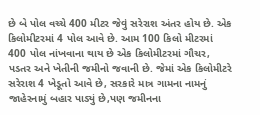છે બે પોલ વચ્ચે 400 મીટર જેવું સરેરાશ અંતર હોય છે. એક કિલોમીટરમાં 4 પોલ આવે છે. આમ 100 કિલો મીટરમાં 400 પોલ નાંખવાના થાય છે એક કિલોમીટરમાં ગૌચર, પડતર અને ખેતીની જમીનો જવાની છે. જેમાં એક કિલોમીટરે સરેરાશ 4 ખેડૂતો આવે છે, સરકારે માત્ર ગામના નામનું જાહેરનામું બહાર પાડ્યું છે,પણ જમીનના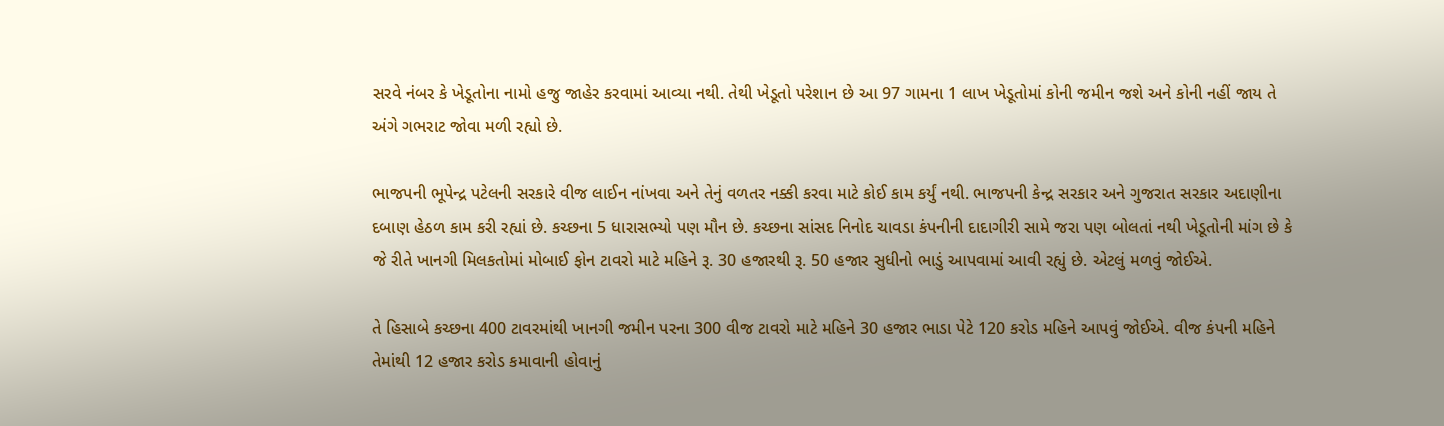સરવે નંબર કે ખેડૂતોના નામો હજુ જાહેર કરવામાં આવ્યા નથી. તેથી ખેડૂતો પરેશાન છે આ 97 ગામના 1 લાખ ખેડૂતોમાં કોની જમીન જશે અને કોની નહીં જાય તે અંગે ગભરાટ જોવા મળી રહ્યો છે.

ભાજપની ભૂપેન્દ્ર પટેલની સરકારે વીજ લાઈન નાંખવા અને તેનું વળતર નક્કી કરવા માટે કોઈ કામ કર્યું નથી. ભાજપની કેન્દ્ર સરકાર અને ગુજરાત સરકાર અદાણીના દબાણ હેઠળ કામ કરી રહ્યાં છે. કચ્છના 5 ધારાસભ્યો પણ મૌન છે. કચ્છના સાંસદ નિનોદ ચાવડા કંપનીની દાદાગીરી સામે જરા પણ બોલતાં નથી ખેડૂતોની માંગ છે કે જે રીતે ખાનગી મિલકતોમાં મોબાઈ ફોન ટાવરો માટે મહિને રૂ. 30 હજારથી રૂ. 50 હજાર સુધીનો ભાડું આપવામાં આવી રહ્યું છે. એટલું મળવું જોઈએ.

તે હિસાબે કચ્છના 400 ટાવરમાંથી ખાનગી જમીન પરના 300 વીજ ટાવરો માટે મહિને 30 હજાર ભાડા પેટે 120 કરોડ મહિને આપવું જોઈએ. વીજ કંપની મહિને તેમાંથી 12 હજાર કરોડ કમાવાની હોવાનું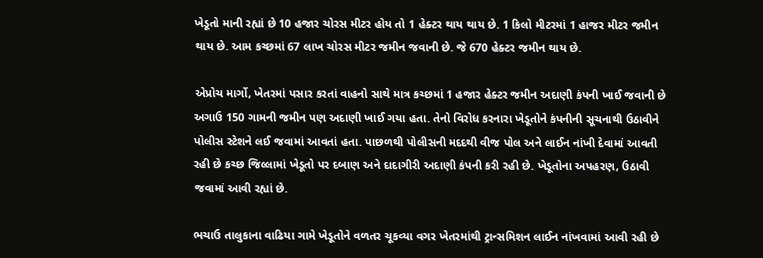ખેડૂતો માની રહ્યાં છે 10 હજાર ચોરસ મીટર હોય તો 1 હેક્ટર થાય થાય છે. 1 કિલો મીટરમાં 1 હાજર મીટર જમીન થાય છે. આમ કચ્છમાં 67 લાખ ચોરસ મીટર જમીન જવાની છે. જે 670 હેક્ટર જમીન થાય છે.

એપ્રોચ માર્ગો, ખેતરમાં પસાર કરતાં વાહનો સાથે માત્ર કચ્છમાં 1 હજાર હેક્ટર જમીન અદાણી કંપની ખાઈ જવાની છે અગાઉ 150 ગામની જમીન પણ અદાણી ખાઈ ગયા હતા. તેનો વિરોધ કરનારા ખેડૂતોને કંપનીની સૂચનાથી ઉઠાવીને પોલીસ સ્ટેશને લઈ જવામાં આવતાં હતા. પાછળથી પોલીસની મદદથી વીજ પોલ અને લાઈન નાંખી દેવામાં આવતી રહી છે કચ્‍છ જિલ્લામાં ખેડૂતો પર દબાણ અને દાદાગીરી અદાણી કંપની કરી રહી છે. ખેડૂતોના અપહરણ, ઉઠાવી જવામાં આવી રહ્યાં છે.

ભચાઉ તાલુકાના વાઢિયા ગામે ખેડૂતોને વળતર ચૂકવ્‍યા વગર ખેતરમાંથી ટ્રાન્‍સમિશન લાઈન નાંખવામાં આવી રહી છે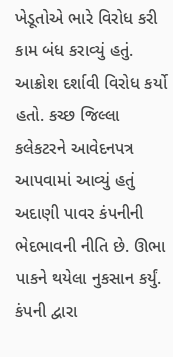ખેડૂતોએ ભારે વિરોધ કરી કામ બંધ કરાવ્‍યું હતું. આક્રોશ દર્શાવી વિરોધ કર્યો હતો. કચ્‍છ જિલ્લા કલેકટરને આવેદનપત્ર આપવામાં આવ્યું હતું અદાણી પાવર કંપનીની ભેદભાવની નીતિ છે. ઊભા પાકને થયેલા નુકસાન કર્યું. કંપની દ્વારા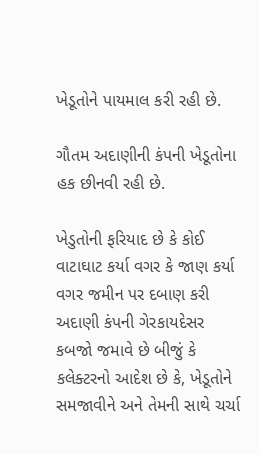ખેડૂતોને પાયમાલ કરી રહી છે.

ગૌતમ અદાણીની કંપની ખેડૂતોના હક છીનવી રહી છે.

ખેડુતોની ફરિયાદ છે કે કોઈ વાટાઘાટ કર્યા વગર કે જાણ કર્યા વગર જમીન પર દબાણ કરી અદાણી કંપની ગેરકાયદેસર કબજો જમાવે છે બીજું કે કલેક્ટરનો આદેશ છે કે, ખેડૂતોને સમજાવીને અને તેમની સાથે ચર્ચા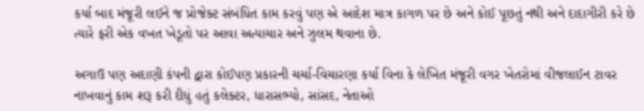કર્યા બાદ મંજૂરી લઈને જ પ્રોજેક્ટ સંબંધિત કામ કરવું પણ એ આદેશ માત્ર કાગળ પર છે અને કોઈ પૂછતું નથી અને દાદાગીરી કરે છે ત્યારે ફરી એક વખત ખેડૂતો પર આવા અત્યાચાર અને ઝુલમ થવાના છે.

અગાઉ પણ અદાણી કંપની દ્વારા કોઈપણ પ્રકારની ચર્ચા-વિચારણા કર્યા વિના કે લેખિત મંજૂરી વગર ખેતરોમાં વીજલાઈન ટાવર નાખવાનું કામ શરૂ કરી દીધું હતું કલેક્ટર, ધારાસભ્યો, સાંસદ, નેતાઓ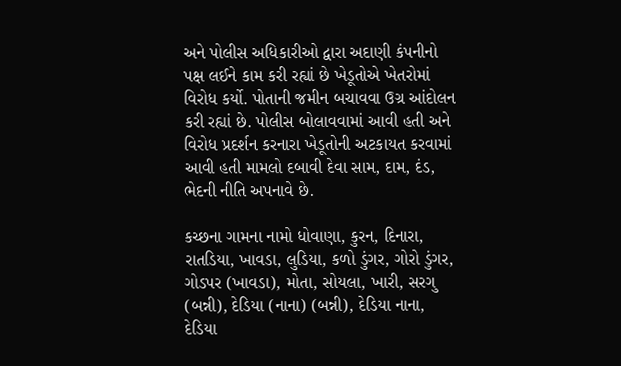અને પોલીસ અધિકારીઓ દ્વારા અદાણી કંપનીનો પક્ષ લઈને કામ કરી રહ્યાં છે ખેડૂતોએ ખેતરોમાં વિરોધ કર્યો. પોતાની જમીન બચાવવા ઉગ્ર આંદોલન કરી રહ્યાં છે. પોલીસ બોલાવવામાં આવી હતી અને વિરોધ પ્રદર્શન કરનારા ખેડૂતોની અટકાયત કરવામાં આવી હતી મામલો દબાવી દેવા સામ, દામ, દંડ, ભેદની નીતિ અપનાવે છે.

કચ્છના ગામના નામો ધોવાણા, કુરન, દિનારા, રાતડિયા, ખાવડા, લુડિયા, કળો ડુંગર, ગોરો ડુંગર, ગોડપર (ખાવડા), મોતા, સોયલા, ખારી, સરગુ (બન્ની), દેડિયા (નાના) (બન્ની), દેડિયા નાના, દેડિયા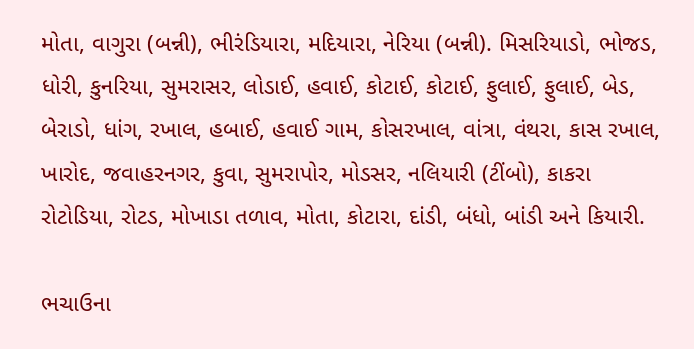મોતા, વાગુરા (બન્ની), ભીરંડિયારા, મદિયારા, નેરિયા (બન્ની). મિસરિયાડો, ભોજડ, ધોરી, કુનરિયા, સુમરાસર, લોડાઈ, હવાઈ, કોટાઈ, કોટાઈ, ફુલાઈ, ફુલાઈ, બેડ, બેરાડો, ધાંગ, રખાલ, હબાઈ, હવાઈ ગામ, કોસરખાલ, વાંત્રા, વંથરા, કાસ રખાલ, ખારોદ, જવાહરનગર, કુવા, સુમરાપોર, મોડસર, નલિયારી (ટીંબો), કાકરા
રોટોડિયા, રોટડ, મોખાડા તળાવ, મોતા, કોટારા, દાંડી, બંધો, બાંડી અને કિયારી.

ભચાઉના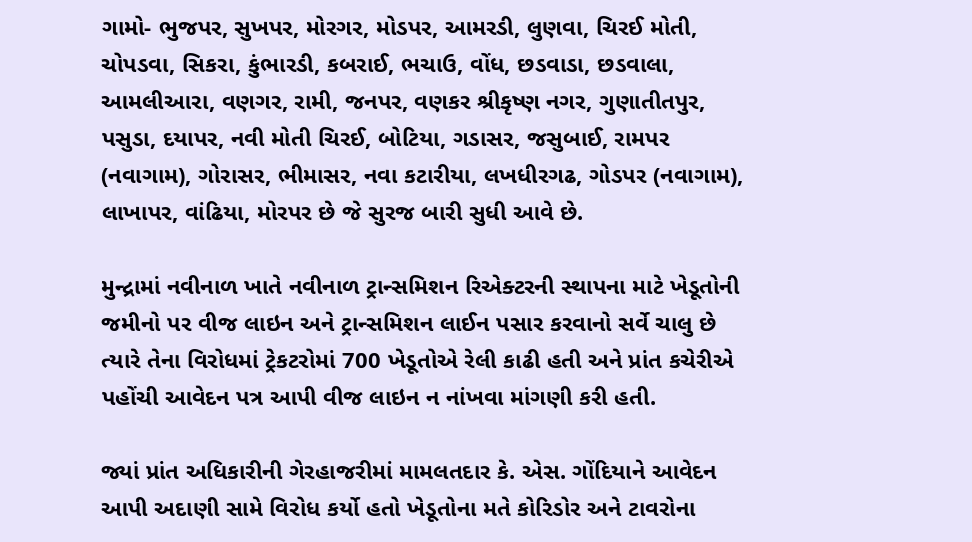ગામો- ભુજપર, સુખપર, મોરગર, મોડપર, આમરડી, લુણવા, ચિરઈ મોતી, ચોપડવા, સિકરા, કુંભારડી, કબરાઈ, ભચાઉ, વોંધ, છડવાડા, છડવાલા, આમલીઆરા, વણગર, રામી, જનપર, વણકર શ્રીકૃષ્ણ નગર, ગુણાતીતપુર, પસુડા, દયાપર, નવી મોતી ચિરઈ, બોટિયા, ગડાસર, જસુબાઈ, રામપર (નવાગામ), ગોરાસર, ભીમાસર, નવા કટારીયા, લખધીરગઢ, ગોડપર (નવાગામ), લાખાપર, વાંઢિયા, મોરપર છે જે સુરજ બારી સુધી આવે છે.

મુન્દ્રામાં નવીનાળ ખાતે નવીનાળ ટ્રાન્સમિશન રિએક્ટરની સ્થાપના માટે ખેડૂતોની જમીનો પર વીજ લાઇન અને ટ્રાન્સમિશન લાઈન પસાર કરવાનો સર્વે ચાલુ છે ત્યારે તેના વિરોધમાં ટ્રેકટરોમાં 700 ખેડૂતોએ રેલી કાઢી હતી અને પ્રાંત કચેરીએ પહોંચી આવેદન પત્ર આપી વીજ લાઇન ન નાંખવા માંગણી કરી હતી.

જ્યાં પ્રાંત અધિકારીની ગેરહાજરીમાં મામલતદાર કે. એસ. ગોંદિયાને આવેદન આપી અદાણી સામે વિરોધ કર્યો હતો ખેડૂતોના મતે કોરિડોર અને ટાવરોના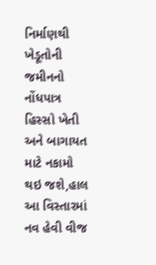નિર્માણથી ખેડૂતોની જમીનનો નોંધપાત્ર હિસ્સો ખેતી અને બાગાયત માટે નકામો થઇ જશે,હાલ આ વિસ્તારમાં નવ હેવી વીજ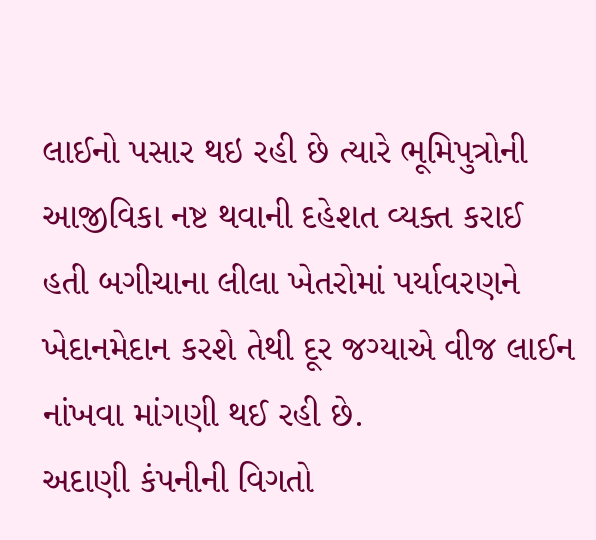લાઈનો પસાર થઇ રહી છે ત્યારે ભૂમિપુત્રોની આજીવિકા નષ્ટ થવાની દહેશત વ્યક્ત કરાઈ હતી બગીચાના લીલા ખેતરોમાં પર્યાવરણને ખેદાનમેદાન કરશે તેથી દૂર જગ્યાએ વીજ લાઈન નાંખવા માંગણી થઈ રહી છે.
અદાણી કંપનીની વિગતો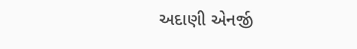અદાણી એનર્જી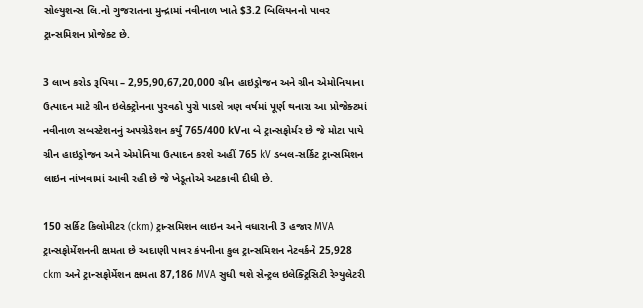સોલ્યુશન્સ લિ.નો ગુજરાતના મુન્દ્રામાં નવીનાળ ખાતે $3.2 બિલિયનનો પાવર ટ્રાન્સમિશન પ્રોજેક્ટ છે.

3 લાખ કરોડ રૂપિયા – 2,95,90,67,20,000 ગ્રીન હાઇડ્રોજન અને ગ્રીન એમોનિયાના ઉત્પાદન માટે ગ્રીન ઇલેક્ટ્રોનના પુરવઠો પુરો પાડશે ત્રણ વર્ષમાં પૂર્ણ થનારા આ પ્રોજેક્ટમાં નવીનાળ સબસ્ટેશનનું અપગ્રેડેશન કર્યું 765/400 kVના બે ટ્રાન્સફોર્મર છે જે મોટા પાયે ગ્રીન હાઇડ્રોજન અને એમોનિયા ઉત્પાદન કરશે અહીં 765 kV ડબલ-સર્કિટ ટ્રાન્સમિશન લાઇન નાંખવામાં આવી રહી છે જે ખેડૂતોએ અટકાવી દીધી છે.

150 સર્કિટ કિલોમીટર (ckm) ટ્રાન્સમિશન લાઇન અને વધારાની 3 હજાર MVA ટ્રાન્સફોર્મેશનની ક્ષમતા છે અદાણી પાવર કંપનીના કુલ ટ્રાન્સમિશન નેટવર્કને 25,928 ckm અને ટ્રાન્સફોર્મેશન ક્ષમતા 87,186 MVA સુધી થશે સેન્ટ્રલ ઇલેક્ટ્રિસિટી રેગ્યુલેટરી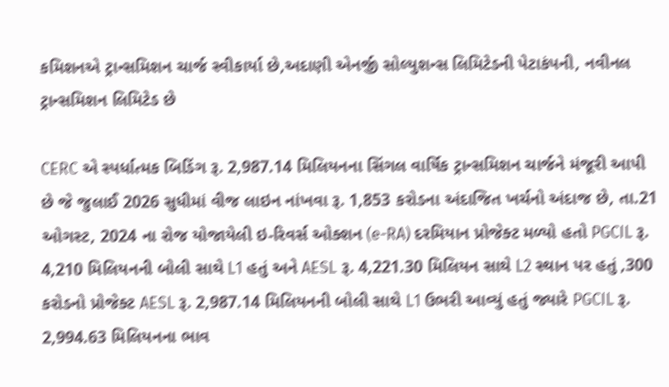કમિશનએ ટ્રાન્સમિશન ચાર્જ સ્વીકાર્યા છે,અદાણી એનર્જી સોલ્યુશન્સ લિમિટેડની પેટાકંપની, નવીનલ ટ્રાન્સમિશન લિમિટેડ છે

CERC એ સ્પર્ધાત્મક બિડિંગ રૂ. 2,987.14 મિલિયનના સિંગલ વાર્ષિક ટ્રાન્સમિશન ચાર્જને મંજૂરી આપી છે જે જુલાઈ 2026 સુધીમાં વીજ લાઇન નાંખવા રૂ. 1,853 કરોડના અંદાજિત ખર્ચનો અંદાજ છે, તા.21 ઓગસ્ટ, 2024 ના રોજ યોજાયેલી ઇ-રિવર્સ ઓક્શન (e-RA) દરમિયાન પ્રોજેક્ટ મળ્યો હતો PGCIL રૂ. 4,210 મિલિયનની બોલી સાથે L1 હતું અને AESL રૂ. 4,221.30 મિલિયન સાથે L2 સ્થાન પર હતું ,300 કરોડનો પ્રોજેક્ટ AESL રૂ. 2,987.14 મિલિયનની બોલી સાથે L1 ઉભરી આવ્યું હતું જ્યારે PGCIL રૂ. 2,994.63 મિલિયનના ભાવ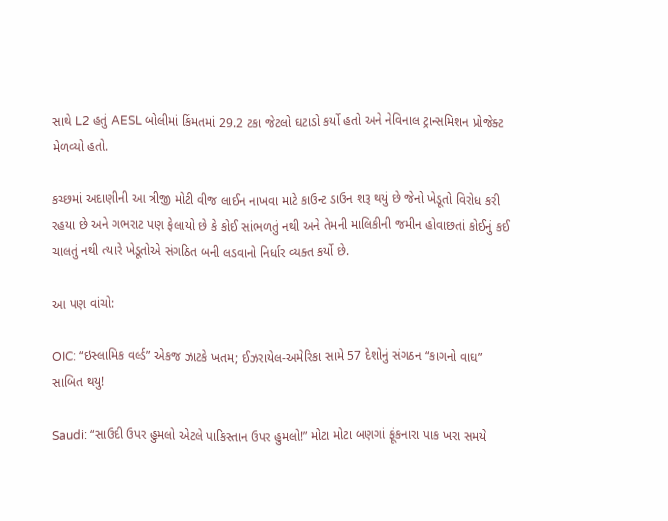સાથે L2 હતું AESL બોલીમાં કિંમતમાં 29.2 ટકા જેટલો ઘટાડો કર્યો હતો અને નેવિનાલ ટ્રાન્સમિશન પ્રોજેક્ટ મેળવ્યો હતો.

કચ્છમાં અદાણીની આ ત્રીજી મોટી વીજ લાઈન નાખવા માટે કાઉન્ટ ડાઉન શરૂ થયું છે જેનો ખેડૂતો વિરોધ કરી રહયા છે અને ગભરાટ પણ ફેલાયો છે કે કોઈ સાંભળતું નથી અને તેમની માલિકીની જમીન હોવાછતાં કોઈનું કઈ ચાલતું નથી ત્યારે ખેડૂતોએ સંગઠિત બની લડવાનો નિર્ધાર વ્યક્ત કર્યો છે.

આ પણ વાંચો:

OIC: “ઇસ્લામિક વર્લ્ડ” એકજ ઝાટકે ખતમ; ઈઝરાયેલ-અમેરિકા સામે 57 દેશોનું સંગઠન “કાગનો વાઘ” સાબિત થયુ!

Saudi: “સાઉદી ઉપર હુમલો એટલે પાકિસ્તાન ઉપર હુમલો!” મોટા મોટા બણગાં ફૂંકનારા પાક ખરા સમયે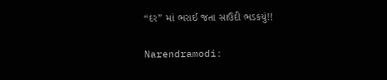“દર” માં ભરાઈ જતા સાઉદી ભડકયું!!

Narendramodi: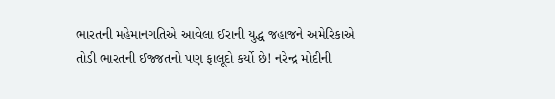ભારતની મહેમાનગતિએ આવેલા ઈરાની યુદ્ધ જહાજને અમેરિકાએ તોડી ભારતની ઈજ્જતનો પણ ફાલૂદો કર્યો છે! નરેન્દ્ર મોદીની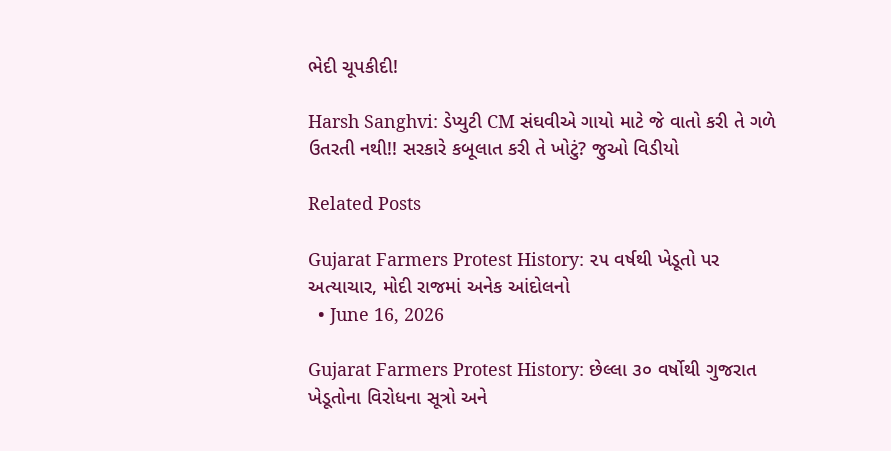ભેદી ચૂપકીદી!

Harsh Sanghvi: ડેપ્યુટી CM સંઘવીએ ગાયો માટે જે વાતો કરી તે ગળે ઉતરતી નથી!! સરકારે કબૂલાત કરી તે ખોટું? જુઓ વિડીયો

Related Posts

Gujarat Farmers Protest History: ૨૫ વર્ષથી ખેડૂતો પર અત્યાચાર, મોદી રાજમાં અનેક આંદોલનો
  • June 16, 2026

Gujarat Farmers Protest History: છેલ્લા ૩૦ વર્ષોથી ગુજરાત ખેડૂતોના વિરોધના સૂત્રો અને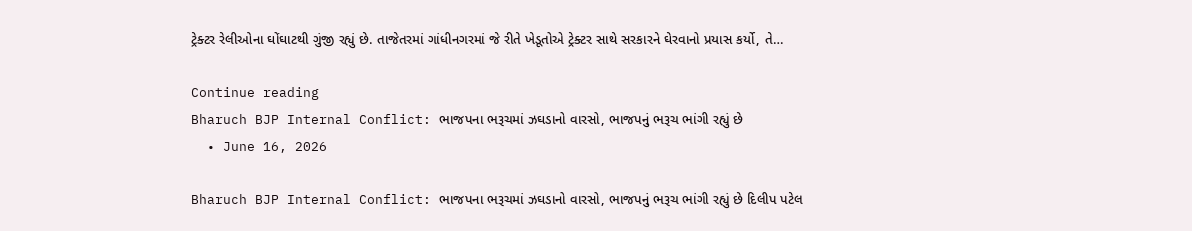ટ્રેક્ટર રેલીઓના ઘોંઘાટથી ગુંજી રહ્યું છે. તાજેતરમાં ગાંધીનગરમાં જે રીતે ખેડૂતોએ ટ્રેક્ટર સાથે સરકારને ઘેરવાનો પ્રયાસ કર્યો, તે…

Continue reading
Bharuch BJP Internal Conflict: ભાજપના ભરૂચમાં ઝઘડાનો વારસો, ભાજપનું ભરૂચ ભાંગી રહ્યું છે
  • June 16, 2026

Bharuch BJP Internal Conflict: ભાજપના ભરૂચમાં ઝઘડાનો વારસો, ભાજપનું ભરૂચ ભાંગી રહ્યું છે દિલીપ પટેલ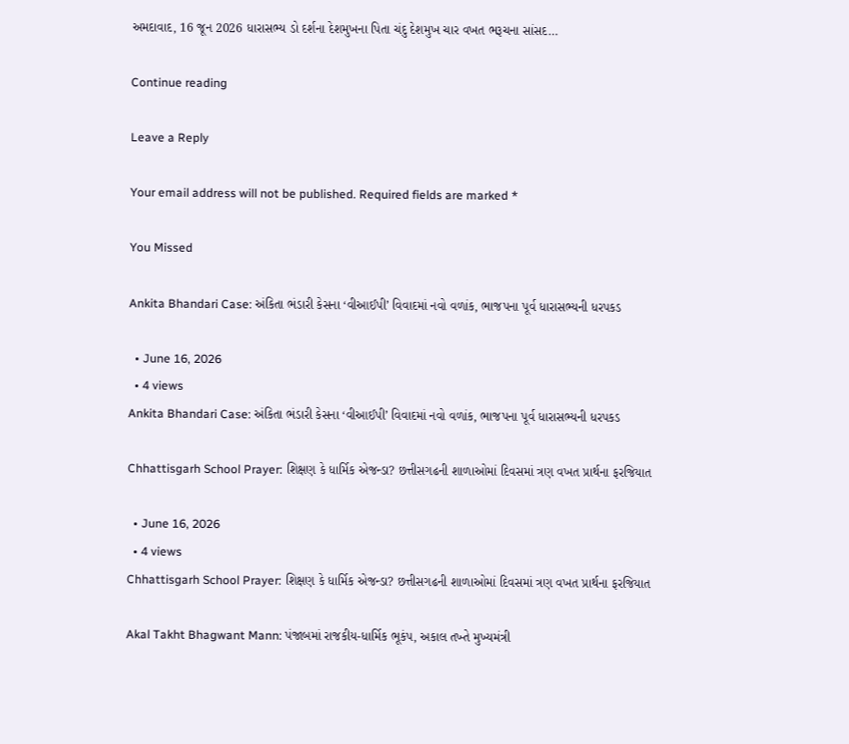અમદાવાદ, 16 જૂન 2026 ધારાસભ્ય ડો દર્શના દેશમુખના પિતા ચંદુ દેશમુખ ચાર વખત ભરૂચના સાંસદ…

Continue reading

Leave a Reply

Your email address will not be published. Required fields are marked *

You Missed

Ankita Bhandari Case: અંકિતા ભંડારી કેસના ‘વીઆઈપી’ વિવાદમાં નવો વળાંક, ભાજપના પૂર્વ ધારાસભ્યની ધરપકડ

  • June 16, 2026
  • 4 views
Ankita Bhandari Case: અંકિતા ભંડારી કેસના ‘વીઆઈપી’ વિવાદમાં નવો વળાંક, ભાજપના પૂર્વ ધારાસભ્યની ધરપકડ

Chhattisgarh School Prayer: શિક્ષણ કે ધાર્મિક એજન્ડા? છત્તીસગઢની શાળાઓમાં દિવસમાં ત્રણ વખત પ્રાર્થના ફરજિયાત

  • June 16, 2026
  • 4 views
Chhattisgarh School Prayer: શિક્ષણ કે ધાર્મિક એજન્ડા? છત્તીસગઢની શાળાઓમાં દિવસમાં ત્રણ વખત પ્રાર્થના ફરજિયાત

Akal Takht Bhagwant Mann: પંજાબમાં રાજકીય-ધાર્મિક ભૂકંપ, અકાલ તખ્તે મુખ્યમંત્રી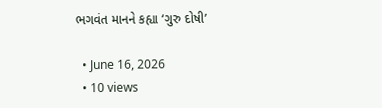ભગવંત માનને કહ્યા ‘ગુરુ દોષી’

  • June 16, 2026
  • 10 views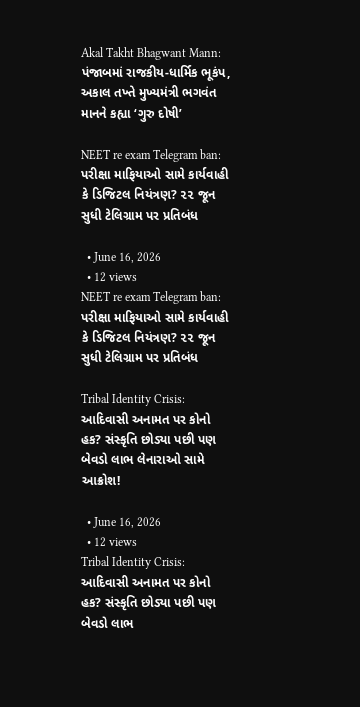Akal Takht Bhagwant Mann: પંજાબમાં રાજકીય-ધાર્મિક ભૂકંપ, અકાલ તખ્તે મુખ્યમંત્રી ભગવંત માનને કહ્યા ‘ગુરુ દોષી’

NEET re exam Telegram ban: પરીક્ષા માફિયાઓ સામે કાર્યવાહી કે ડિજિટલ નિયંત્રણ? ૨૨ જૂન સુધી ટેલિગ્રામ પર પ્રતિબંધ

  • June 16, 2026
  • 12 views
NEET re exam Telegram ban: પરીક્ષા માફિયાઓ સામે કાર્યવાહી કે ડિજિટલ નિયંત્રણ? ૨૨ જૂન સુધી ટેલિગ્રામ પર પ્રતિબંધ

Tribal Identity Crisis: આદિવાસી અનામત પર કોનો હક? સંસ્કૃતિ છોડ્યા પછી પણ બેવડો લાભ લેનારાઓ સામે આક્રોશ!

  • June 16, 2026
  • 12 views
Tribal Identity Crisis: આદિવાસી અનામત પર કોનો હક? સંસ્કૃતિ છોડ્યા પછી પણ બેવડો લાભ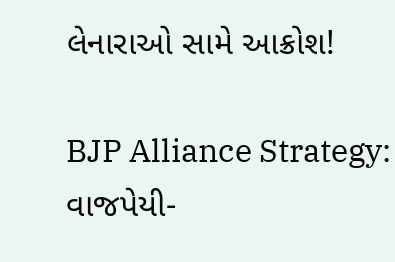લેનારાઓ સામે આક્રોશ!

BJP Alliance Strategy: વાજપેયી-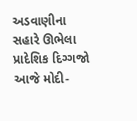અડવાણીના સહારે ઊભેલા પ્રાદેશિક દિગ્ગજો આજે મોદી-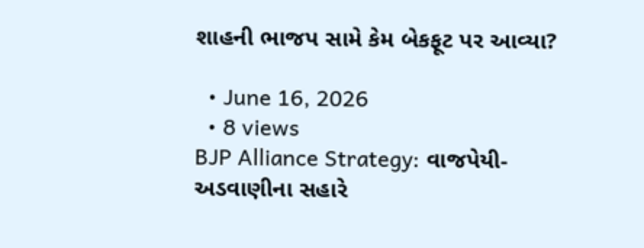શાહની ભાજપ સામે કેમ બેકફૂટ પર આવ્યા?

  • June 16, 2026
  • 8 views
BJP Alliance Strategy: વાજપેયી-અડવાણીના સહારે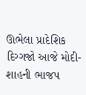ઊભેલા પ્રાદેશિક દિગ્ગજો આજે મોદી-શાહની ભાજપ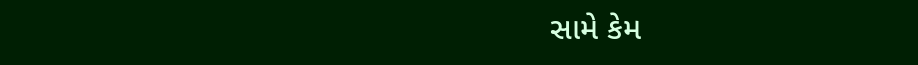સામે કેમ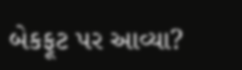બેકફૂટ પર આવ્યા?